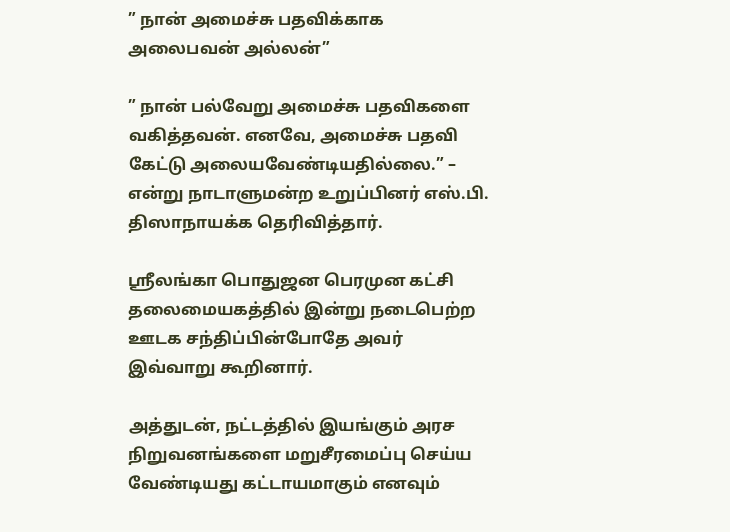” நான் அமைச்சு பதவிக்காக அலைபவன் அல்லன்”

” நான் பல்வேறு அமைச்சு பதவிகளை வகித்தவன். எனவே, அமைச்சு பதவி கேட்டு அலையவேண்டியதில்லை.” – என்று நாடாளுமன்ற உறுப்பினர் எஸ்.பி. திஸாநாயக்க தெரிவித்தார்.

ஶ்ரீலங்கா பொதுஜன பெரமுன கட்சி தலைமையகத்தில் இன்று நடைபெற்ற ஊடக சந்திப்பின்போதே அவர் இவ்வாறு கூறினார்.

அத்துடன், நட்டத்தில் இயங்கும் அரச நிறுவனங்களை மறுசீரமைப்பு செய்ய வேண்டியது கட்டாயமாகும் எனவும்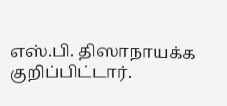எஸ்.பி. திஸாநாயக்க குறிப்பிட்டார்.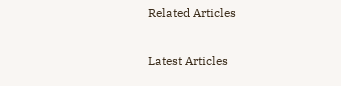Related Articles

Latest Articles